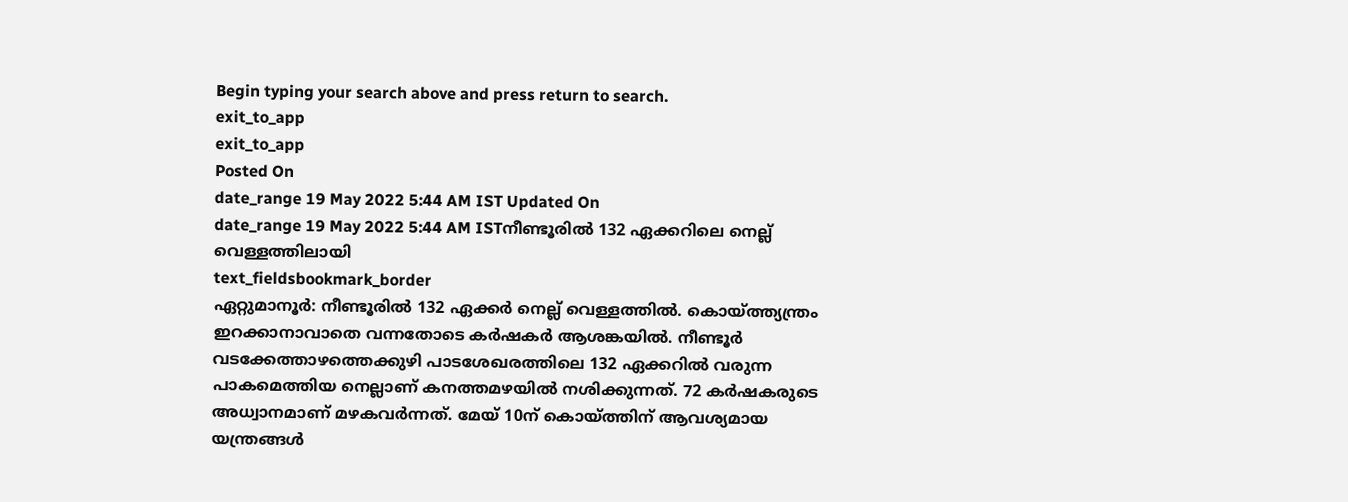Begin typing your search above and press return to search.
exit_to_app
exit_to_app
Posted On
date_range 19 May 2022 5:44 AM IST Updated On
date_range 19 May 2022 5:44 AM ISTനീണ്ടൂരിൽ 132 ഏക്കറിലെ നെല്ല് വെള്ളത്തിലായി
text_fieldsbookmark_border
ഏറ്റുമാനൂർ: നീണ്ടൂരിൽ 132 ഏക്കർ നെല്ല് വെള്ളത്തിൽ. കൊയ്ത്ത്യന്ത്രം ഇറക്കാനാവാതെ വന്നതോടെ കർഷകർ ആശങ്കയിൽ. നീണ്ടൂർ വടക്കേത്താഴത്തെക്കുഴി പാടശേഖരത്തിലെ 132 ഏക്കറിൽ വരുന്ന പാകമെത്തിയ നെല്ലാണ് കനത്തമഴയിൽ നശിക്കുന്നത്. 72 കർഷകരുടെ അധ്വാനമാണ് മഴകവർന്നത്. മേയ് 10ന് കൊയ്ത്തിന് ആവശ്യമായ യന്ത്രങ്ങൾ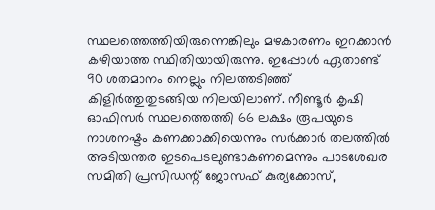സ്ഥലത്തെത്തിയിരുന്നെങ്കിലും മഴകാരണം ഇറക്കാൻ കഴിയാത്ത സ്ഥിതിയായിരുന്നു. ഇപ്പോൾ ഏതാണ്ട് 90 ശതമാനം നെല്ലും നിലത്തടിഞ്ഞ് കിളിർത്തുതുടങ്ങിയ നിലയിലാണ്. നീണ്ടൂർ കൃഷി ഓഫിസർ സ്ഥലത്തെത്തി 66 ലക്ഷം രൂപയുടെ നാശനഷ്ടം കണക്കാക്കിയെന്നും സർക്കാർ തലത്തിൽ അടിയന്തര ഇടപെടലുണ്ടാകണമെന്നും പാടശേഖര സമിതി പ്രസിഡന്റ് ജോസഫ് കുര്യക്കോസ്,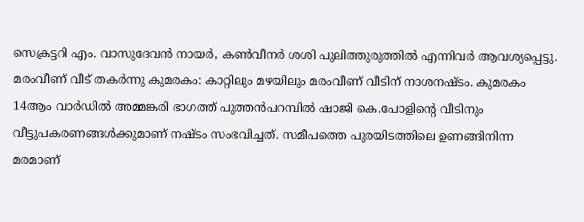സെക്രട്ടറി എം. വാസുദേവൻ നായർ, കൺവീനർ ശശി പുലിത്തുരുത്തിൽ എന്നിവർ ആവശ്യപ്പെട്ടു. മരംവീണ് വീട് തകർന്നു കുമരകം: കാറ്റിലും മഴയിലും മരംവീണ് വീടിന് നാശനഷ്ടം. കുമരകം 14ആം വാർഡിൽ അമ്മങ്കരി ഭാഗത്ത് പുത്തൻപറമ്പിൽ ഷാജി കെ.പോളിന്റെ വീടിനും വീട്ടുപകരണങ്ങൾക്കുമാണ് നഷ്ടം സംഭവിച്ചത്. സമീപത്തെ പുരയിടത്തിലെ ഉണങ്ങിനിന്ന മരമാണ്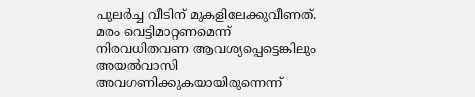പുലർച്ച വീടിന് മുകളിലേക്കുവീണത്. മരം വെട്ടിമാറ്റണമെന്ന് നിരവധിതവണ ആവശ്യപ്പെട്ടെങ്കിലും അയൽവാസി അവഗണിക്കുകയായിരുന്നെന്ന്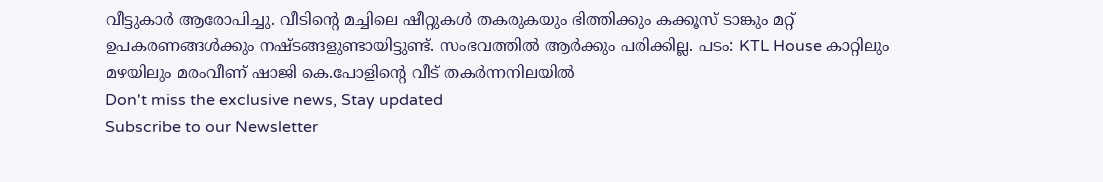വീട്ടുകാർ ആരോപിച്ചു. വീടിന്റെ മച്ചിലെ ഷീറ്റുകൾ തകരുകയും ഭിത്തിക്കും കക്കൂസ് ടാങ്കും മറ്റ് ഉപകരണങ്ങൾക്കും നഷ്ടങ്ങളുണ്ടായിട്ടുണ്ട്. സംഭവത്തിൽ ആർക്കും പരിക്കില്ല. പടം: KTL House കാറ്റിലും മഴയിലും മരംവീണ് ഷാജി കെ.പോളിന്റെ വീട് തകർന്നനിലയിൽ
Don't miss the exclusive news, Stay updated
Subscribe to our Newsletter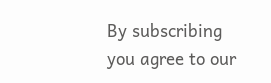By subscribing you agree to our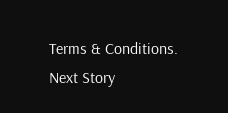Terms & Conditions.
Next Story